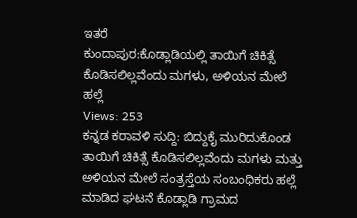ಇತರೆ
ಕುಂದಾಪುರ:ಕೊಡ್ಲಾಡಿಯಲ್ಲಿ ತಾಯಿಗೆ ಚಿಕಿತ್ಸೆ ಕೊಡಿಸಲಿಲ್ಲವೆಂದು ಮಗಳು, ಅಳಿಯನ ಮೇಲೆ ಹಲ್ಲೆ
Views: 253
ಕನ್ನಡ ಕರಾವಳಿ ಸುದ್ದಿ: ಬಿದ್ದುಕೈ ಮುರಿದುಕೊಂಡ ತಾಯಿಗೆ ಚಿಕಿತ್ಸೆ ಕೊಡಿಸಲಿಲ್ಲವೆಂದು ಮಗಳು ಮತ್ತು ಅಳಿಯನ ಮೇಲೆ ಸಂತ್ರಸ್ತೆಯ ಸಂಬಂಧಿಕರು ಹಲ್ಲೆ ಮಾಡಿದ ಘಟನೆ ಕೊಡ್ಲಾಡಿ ಗ್ರಾಮದ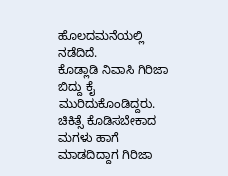ಹೊಲದಮನೆಯಲ್ಲಿ ನಡೆದಿದೆ.
ಕೊಡ್ಲಾಡಿ ನಿವಾಸಿ ಗಿರಿಜಾ ಬಿದ್ದು ಕೈ ಮುರಿದುಕೊಂಡಿದ್ದರು. ಚಿಕಿತ್ಸೆ ಕೊಡಿಸಬೇಕಾದ ಮಗಳು ಹಾಗೆ ಮಾಡದಿದ್ದಾಗ ಗಿರಿಜಾ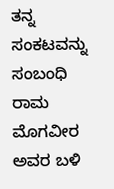ತನ್ನ ಸಂಕಟವನ್ನು ಸಂಬಂಧಿ ರಾಮ ಮೊಗವೀರ ಅವರ ಬಳಿ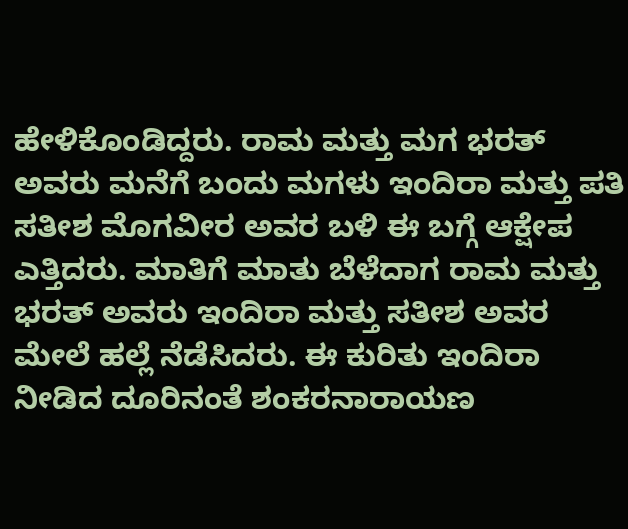ಹೇಳಿಕೊಂಡಿದ್ದರು. ರಾಮ ಮತ್ತು ಮಗ ಭರತ್ ಅವರು ಮನೆಗೆ ಬಂದು ಮಗಳು ಇಂದಿರಾ ಮತ್ತು ಪತಿ ಸತೀಶ ಮೊಗವೀರ ಅವರ ಬಳಿ ಈ ಬಗ್ಗೆ ಆಕ್ಷೇಪ ಎತ್ತಿದರು. ಮಾತಿಗೆ ಮಾತು ಬೆಳೆದಾಗ ರಾಮ ಮತ್ತು ಭರತ್ ಅವರು ಇಂದಿರಾ ಮತ್ತು ಸತೀಶ ಅವರ ಮೇಲೆ ಹಲ್ಲೆ ನೆಡೆಸಿದರು. ಈ ಕುರಿತು ಇಂದಿರಾ ನೀಡಿದ ದೂರಿನಂತೆ ಶಂಕರನಾರಾಯಣ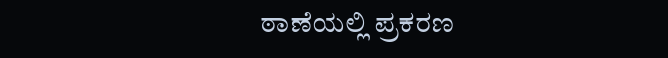ಠಾಣೆಯಲ್ಲಿ ಪ್ರಕರಣ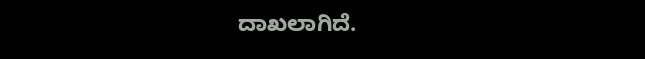ದಾಖಲಾಗಿದೆ.